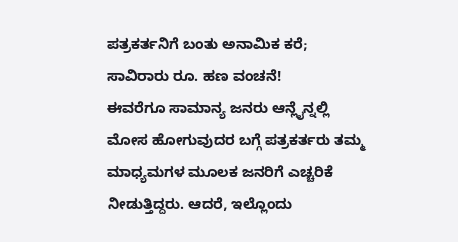ಪತ್ರಕರ್ತನಿಗೆ ಬಂತು ಅನಾಮಿಕ ಕರೆ; ಸಾವಿರಾರು ರೂ. ಹಣ ವಂಚನೆ!
ಈವರೆಗೂ ಸಾಮಾನ್ಯ ಜನರು ಆನ್ಲೈನ್ನಲ್ಲಿ ಮೋಸ ಹೋಗುವುದರ ಬಗ್ಗೆ ಪತ್ರಕರ್ತರು ತಮ್ಮ ಮಾಧ್ಯಮಗಳ ಮೂಲಕ ಜನರಿಗೆ ಎಚ್ಚರಿಕೆ ನೀಡುತ್ತಿದ್ದರು. ಆದರೆ, ಇಲ್ಲೊಂದು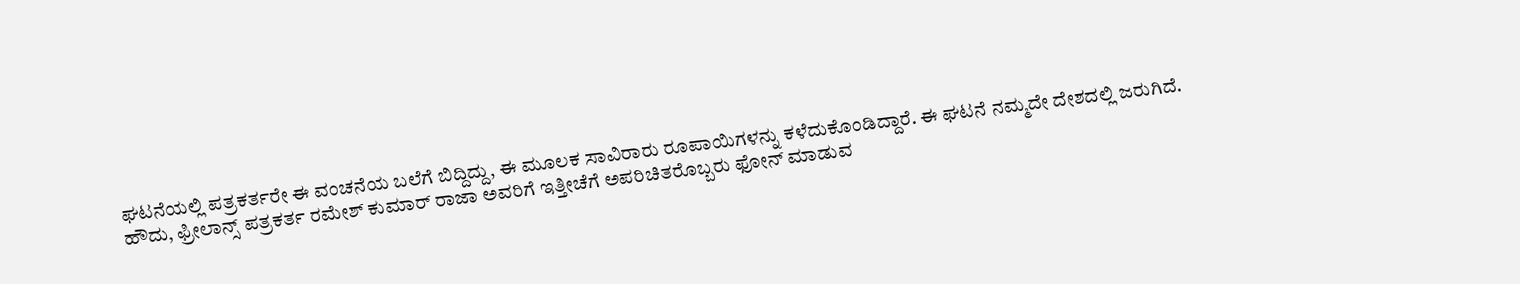ಘಟನೆಯಲ್ಲಿ ಪತ್ರಕರ್ತರೇ ಈ ವಂಚನೆಯ ಬಲೆಗೆ ಬಿದ್ದಿದ್ದು, ಈ ಮೂಲಕ ಸಾವಿರಾರು ರೂಪಾಯಿಗಳನ್ನು ಕಳೆದುಕೊಂಡಿದ್ದಾರೆ. ಈ ಘಟನೆ ನಮ್ಮದೇ ದೇಶದಲ್ಲಿ ಜರುಗಿದೆ.
ಹೌದು, ಫ್ರೀಲಾನ್ಸ್ ಪತ್ರಕರ್ತ ರಮೇಶ್ ಕುಮಾರ್ ರಾಜಾ ಅವರಿಗೆ ಇತ್ತೀಚೆಗೆ ಅಪರಿಚಿತರೊಬ್ಬರು ಫೋನ್ ಮಾಡುವ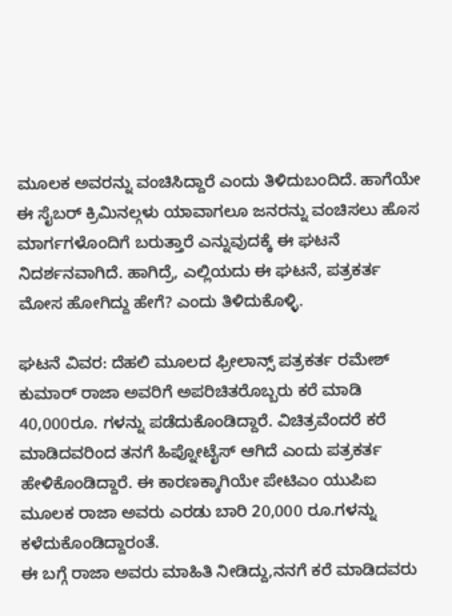ಮೂಲಕ ಅವರನ್ನು ವಂಚಿಸಿದ್ದಾರೆ ಎಂದು ತಿಳಿದುಬಂದಿದೆ. ಹಾಗೆಯೇ ಈ ಸೈಬರ್ ಕ್ರಿಮಿನಲ್ಗಳು ಯಾವಾಗಲೂ ಜನರನ್ನು ವಂಚಿಸಲು ಹೊಸ ಮಾರ್ಗಗಳೊಂದಿಗೆ ಬರುತ್ತಾರೆ ಎನ್ನುವುದಕ್ಕೆ ಈ ಘಟನೆ ನಿದರ್ಶನವಾಗಿದೆ. ಹಾಗಿದ್ರೆ, ಎಲ್ಲಿಯದು ಈ ಘಟನೆ, ಪತ್ರಕರ್ತ ಮೋಸ ಹೋಗಿದ್ದು ಹೇಗೆ? ಎಂದು ತಿಳಿದುಕೊಳ್ಳಿ.

ಘಟನೆ ವಿವರ: ದೆಹಲಿ ಮೂಲದ ಫ್ರೀಲಾನ್ಸ್ ಪತ್ರಕರ್ತ ರಮೇಶ್ ಕುಮಾರ್ ರಾಜಾ ಅವರಿಗೆ ಅಪರಿಚಿತರೊಬ್ಬರು ಕರೆ ಮಾಡಿ 40,000ರೂ. ಗಳನ್ನು ಪಡೆದುಕೊಂಡಿದ್ದಾರೆ. ವಿಚಿತ್ರವೆಂದರೆ ಕರೆ ಮಾಡಿದವರಿಂದ ತನಗೆ ಹಿಪ್ನೋಟೈಸ್ ಆಗಿದೆ ಎಂದು ಪತ್ರಕರ್ತ ಹೇಳಿಕೊಂಡಿದ್ದಾರೆ. ಈ ಕಾರಣಕ್ಕಾಗಿಯೇ ಪೇಟಿಎಂ ಯುಪಿಐ ಮೂಲಕ ರಾಜಾ ಅವರು ಎರಡು ಬಾರಿ 20,000 ರೂ.ಗಳನ್ನು ಕಳೆದುಕೊಂಡಿದ್ದಾರಂತೆ.
ಈ ಬಗ್ಗೆ ರಾಜಾ ಅವರು ಮಾಹಿತಿ ನೀಡಿದ್ದು,ನನಗೆ ಕರೆ ಮಾಡಿದವರು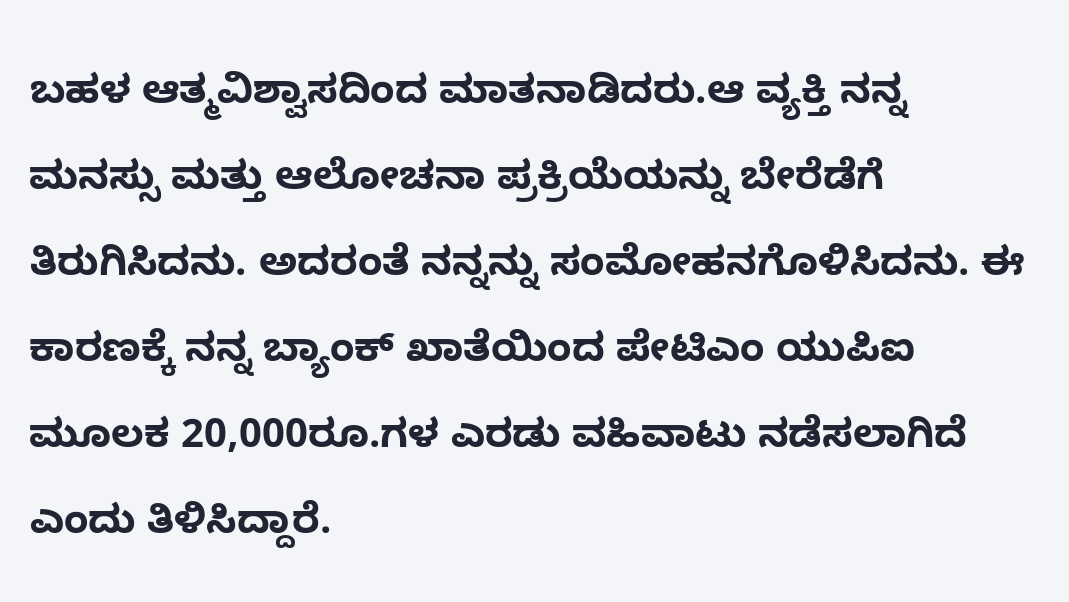ಬಹಳ ಆತ್ಮವಿಶ್ವಾಸದಿಂದ ಮಾತನಾಡಿದರು.ಆ ವ್ಯಕ್ತಿ ನನ್ನ ಮನಸ್ಸು ಮತ್ತು ಆಲೋಚನಾ ಪ್ರಕ್ರಿಯೆಯನ್ನು ಬೇರೆಡೆಗೆ ತಿರುಗಿಸಿದನು. ಅದರಂತೆ ನನ್ನನ್ನು ಸಂಮೋಹನಗೊಳಿಸಿದನು. ಈ ಕಾರಣಕ್ಕೆ ನನ್ನ ಬ್ಯಾಂಕ್ ಖಾತೆಯಿಂದ ಪೇಟಿಎಂ ಯುಪಿಐ ಮೂಲಕ 20,000ರೂ.ಗಳ ಎರಡು ವಹಿವಾಟು ನಡೆಸಲಾಗಿದೆ ಎಂದು ತಿಳಿಸಿದ್ದಾರೆ.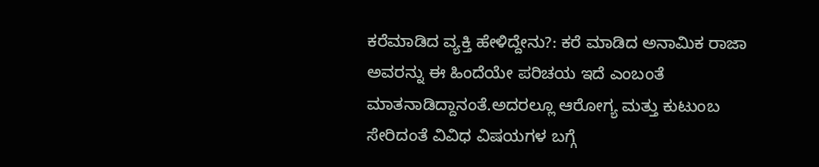ಕರೆಮಾಡಿದ ವ್ಯಕ್ತಿ ಹೇಳಿದ್ದೇನು?: ಕರೆ ಮಾಡಿದ ಅನಾಮಿಕ ರಾಜಾ ಅವರನ್ನು ಈ ಹಿಂದೆಯೇ ಪರಿಚಯ ಇದೆ ಎಂಬಂತೆ ಮಾತನಾಡಿದ್ದಾನಂತೆ.ಅದರಲ್ಲೂ ಆರೋಗ್ಯ ಮತ್ತು ಕುಟುಂಬ ಸೇರಿದಂತೆ ವಿವಿಧ ವಿಷಯಗಳ ಬಗ್ಗೆ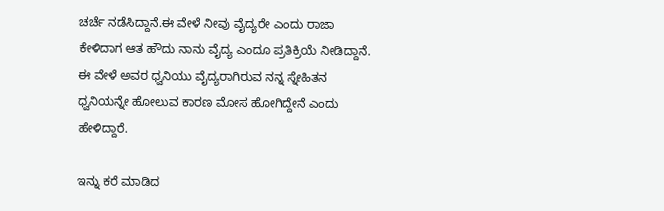ಚರ್ಚೆ ನಡೆಸಿದ್ದಾನೆ.ಈ ವೇಳೆ ನೀವು ವೈದ್ಯರೇ ಎಂದು ರಾಜಾ ಕೇಳಿದಾಗ ಆತ ಹೌದು ನಾನು ವೈದ್ಯ ಎಂದೂ ಪ್ರತಿಕ್ರಿಯೆ ನೀಡಿದ್ದಾನೆ. ಈ ವೇಳೆ ಅವರ ಧ್ವನಿಯು ವೈದ್ಯರಾಗಿರುವ ನನ್ನ ಸ್ನೇಹಿತನ ಧ್ವನಿಯನ್ನೇ ಹೋಲುವ ಕಾರಣ ಮೋಸ ಹೋಗಿದ್ದೇನೆ ಎಂದು ಹೇಳಿದ್ದಾರೆ.

ಇನ್ನು ಕರೆ ಮಾಡಿದ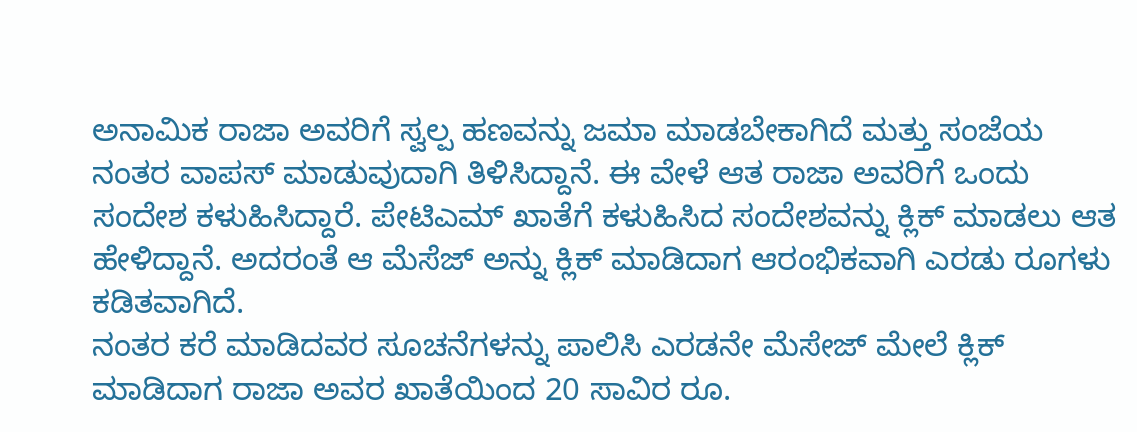ಅನಾಮಿಕ ರಾಜಾ ಅವರಿಗೆ ಸ್ವಲ್ಪ ಹಣವನ್ನು ಜಮಾ ಮಾಡಬೇಕಾಗಿದೆ ಮತ್ತು ಸಂಜೆಯ ನಂತರ ವಾಪಸ್ ಮಾಡುವುದಾಗಿ ತಿಳಿಸಿದ್ದಾನೆ. ಈ ವೇಳೆ ಆತ ರಾಜಾ ಅವರಿಗೆ ಒಂದು ಸಂದೇಶ ಕಳುಹಿಸಿದ್ದಾರೆ. ಪೇಟಿಎಮ್ ಖಾತೆಗೆ ಕಳುಹಿಸಿದ ಸಂದೇಶವನ್ನು ಕ್ಲಿಕ್ ಮಾಡಲು ಆತ ಹೇಳಿದ್ದಾನೆ. ಅದರಂತೆ ಆ ಮೆಸೆಜ್ ಅನ್ನು ಕ್ಲಿಕ್ ಮಾಡಿದಾಗ ಆರಂಭಿಕವಾಗಿ ಎರಡು ರೂಗಳು ಕಡಿತವಾಗಿದೆ.
ನಂತರ ಕರೆ ಮಾಡಿದವರ ಸೂಚನೆಗಳನ್ನು ಪಾಲಿಸಿ ಎರಡನೇ ಮೆಸೇಜ್ ಮೇಲೆ ಕ್ಲಿಕ್ ಮಾಡಿದಾಗ ರಾಜಾ ಅವರ ಖಾತೆಯಿಂದ 20 ಸಾವಿರ ರೂ.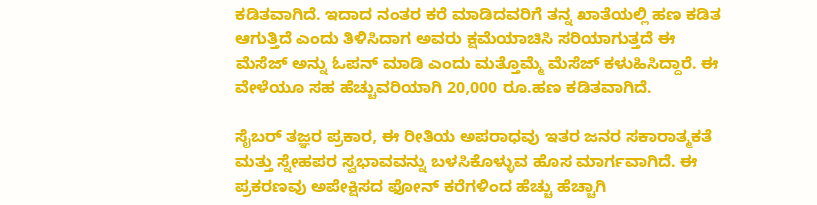ಕಡಿತವಾಗಿದೆ. ಇದಾದ ನಂತರ ಕರೆ ಮಾಡಿದವರಿಗೆ ತನ್ನ ಖಾತೆಯಲ್ಲಿ ಹಣ ಕಡಿತ ಆಗುತ್ತಿದೆ ಎಂದು ತಿಳಿಸಿದಾಗ ಅವರು ಕ್ಷಮೆಯಾಚಿಸಿ ಸರಿಯಾಗುತ್ತದೆ ಈ ಮೆಸೆಜ್ ಅನ್ನು ಓಪನ್ ಮಾಡಿ ಎಂದು ಮತ್ತೊಮ್ಮೆ ಮೆಸೆಜ್ ಕಳುಹಿಸಿದ್ದಾರೆ. ಈ ವೇಳೆಯೂ ಸಹ ಹೆಚ್ಚುವರಿಯಾಗಿ 20,000 ರೂ.ಹಣ ಕಡಿತವಾಗಿದೆ.

ಸೈಬರ್ ತಜ್ಞರ ಪ್ರಕಾರ, ಈ ರೀತಿಯ ಅಪರಾಧವು ಇತರ ಜನರ ಸಕಾರಾತ್ಮಕತೆ ಮತ್ತು ಸ್ನೇಹಪರ ಸ್ವಭಾವವನ್ನು ಬಳಸಿಕೊಳ್ಳುವ ಹೊಸ ಮಾರ್ಗವಾಗಿದೆ. ಈ ಪ್ರಕರಣವು ಅಪೇಕ್ಷಿಸದ ಫೋನ್ ಕರೆಗಳಿಂದ ಹೆಚ್ಚು ಹೆಚ್ಚಾಗಿ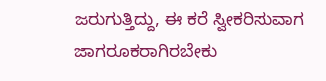ಜರುಗುತ್ತಿದ್ದು, ಈ ಕರೆ ಸ್ವೀಕರಿಸುವಾಗ ಜಾಗರೂಕರಾಗಿರಬೇಕು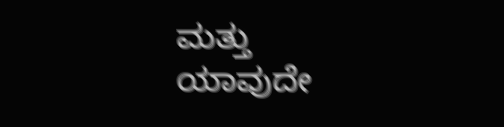ಮತ್ತು ಯಾವುದೇ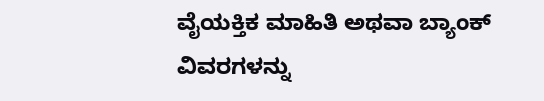ವೈಯಕ್ತಿಕ ಮಾಹಿತಿ ಅಥವಾ ಬ್ಯಾಂಕ್ ವಿವರಗಳನ್ನು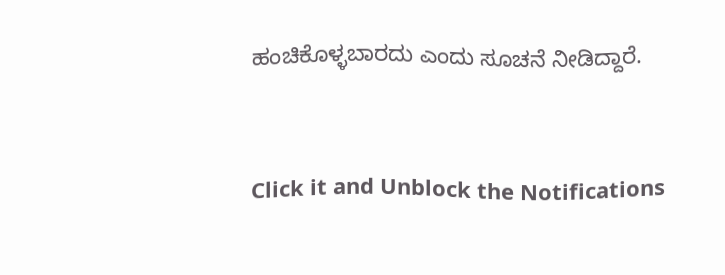ಹಂಚಿಕೊಳ್ಳಬಾರದು ಎಂದು ಸೂಚನೆ ನೀಡಿದ್ದಾರೆ.


Click it and Unblock the Notifications